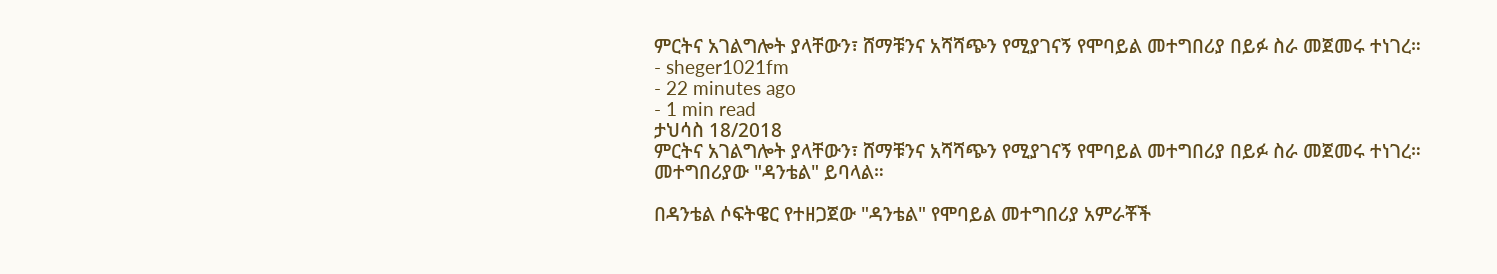ምርትና አገልግሎት ያላቸውን፣ ሸማቹንና አሻሻጭን የሚያገናኝ የሞባይል መተግበሪያ በይፉ ስራ መጀመሩ ተነገረ።
- sheger1021fm
- 22 minutes ago
- 1 min read
ታህሳስ 18/2018
ምርትና አገልግሎት ያላቸውን፣ ሸማቹንና አሻሻጭን የሚያገናኝ የሞባይል መተግበሪያ በይፉ ስራ መጀመሩ ተነገረ።
መተግበሪያው "ዳንቴል" ይባላል።

በዳንቴል ሶፍትዌር የተዘጋጀው "ዳንቴል" የሞባይል መተግበሪያ አምራቾች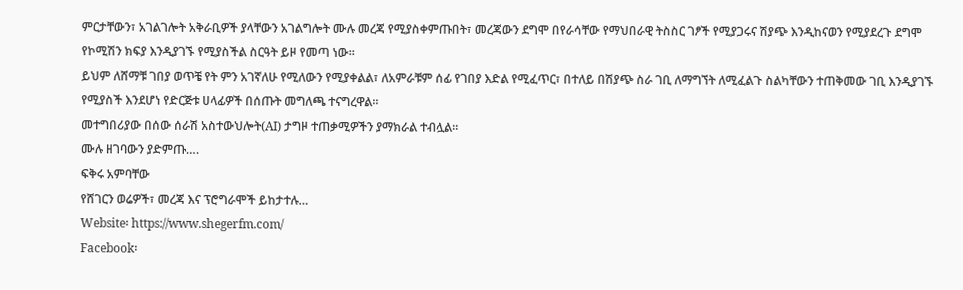ምርታቸውን፣ አገልገሎት አቅራቢዎች ያላቸውን አገልግሎት ሙሉ መረጃ የሚያስቀምጡበት፣ መረጃውን ደግሞ በየራሳቸው የማህበራዊ ትስስር ገፆች የሚያጋሩና ሽያጭ እንዲከናወን የሚያደረጉ ደግሞ የኮሚሽን ክፍያ እንዲያገኙ የሚያስችል ስርዓት ይዞ የመጣ ነው።
ይህም ለሸማቹ ገበያ ወጥቼ የት ምን አገኛለሁ የሚለውን የሚያቀልል፣ ለአምራቹም ሰፊ የገበያ እድል የሚፈጥር፣ በተለይ በሽያጭ ስራ ገቢ ለማግኘት ለሚፈልጉ ስልካቸውን ተጠቅመው ገቢ እንዲያገኙ የሚያስች እንደሆነ የድርጅቱ ሀላፊዎች በሰጡት መግለጫ ተናግረዋል።
መተግበሪያው በሰው ሰራሽ አስተውህሎት(AI) ታግዞ ተጠቃሚዎችን ያማክራል ተብሏል።
ሙሉ ዘገባውን ያድምጡ….
ፍቅሩ አምባቸው
የሸገርን ወሬዎች፣ መረጃ እና ፕሮግራሞች ይከታተሉ…
Website፡ https://www.shegerfm.com/
Facebook፡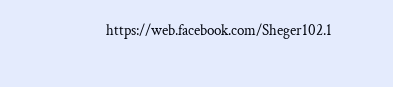https://web.facebook.com/Sheger102.1